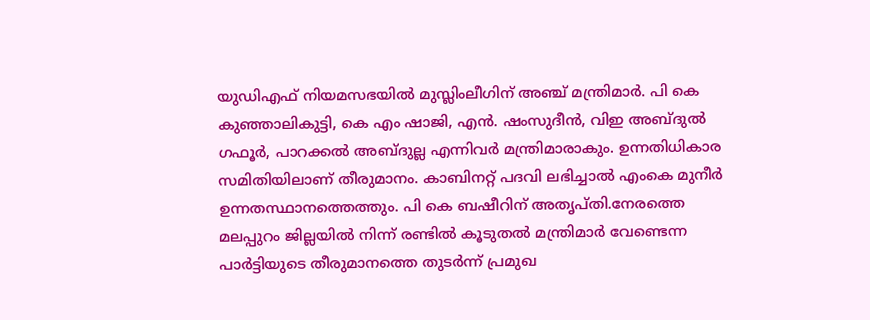യുഡിഎഫ് നിയമസഭയിൽ മുസ്ലിംലീഗിന് അഞ്ച് മന്ത്രിമാർ. പി കെ കുഞ്ഞാലികുട്ടി, കെ എം ഷാജി, എൻ. ഷംസുദീൻ, വിഇ അബ്ദുൽ ഗഫൂർ, പാറക്കൽ അബ്ദുല്ല എന്നിവർ മന്ത്രിമാരാകും. ഉന്നതിധികാര സമിതിയിലാണ് തീരുമാനം. കാബിനറ്റ് പദവി ലഭിച്ചാൽ എംകെ മുനീർ ഉന്നതസ്ഥാനത്തെത്തും. പി കെ ബഷീറിന് അതൃപ്തി.നേരത്തെ മലപ്പുറം ജില്ലയിൽ നിന്ന് രണ്ടിൽ കൂടുതൽ മന്ത്രിമാർ വേണ്ടെന്ന പാർട്ടിയുടെ തീരുമാനത്തെ തുടർന്ന് പ്രമുഖ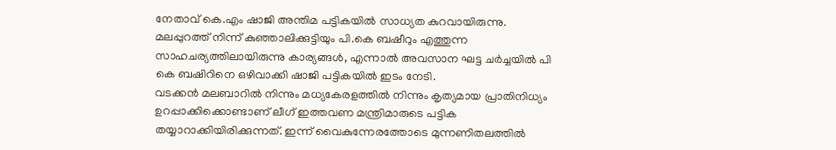നേതാവ് കെ.എം ഷാജി അന്തിമ പട്ടികയിൽ സാധ്യത കുറവായിരുന്നു. മലപ്പുറത്ത് നിന്ന് കുഞ്ഞാലിക്കുട്ടിയും പി.കെ ബഷീറും എത്തുന്ന സാഹചര്യത്തിലായിരുന്നു കാര്യങ്ങൾ, എന്നാൽ അവസാന ഘട്ട ചർച്ചയിൽ പി കെ ബഷിറിനെ ഒഴിവാക്കി ഷാജി പട്ടികയിൽ ഇടം നേടി.
വടക്കൻ മലബാറിൽ നിന്നും മധ്യകേരളത്തിൽ നിന്നും കൃത്യമായ പ്രാതിനിധ്യം ഉറപ്പാക്കിക്കൊണ്ടാണ് ലീഗ് ഇത്തവണ മന്ത്രിമാരുടെ പട്ടിക തയ്യാറാക്കിയിരിക്കുന്നത്. ഇന്ന് വൈകുന്നേരത്തോടെ മുന്നണിതലത്തിൽ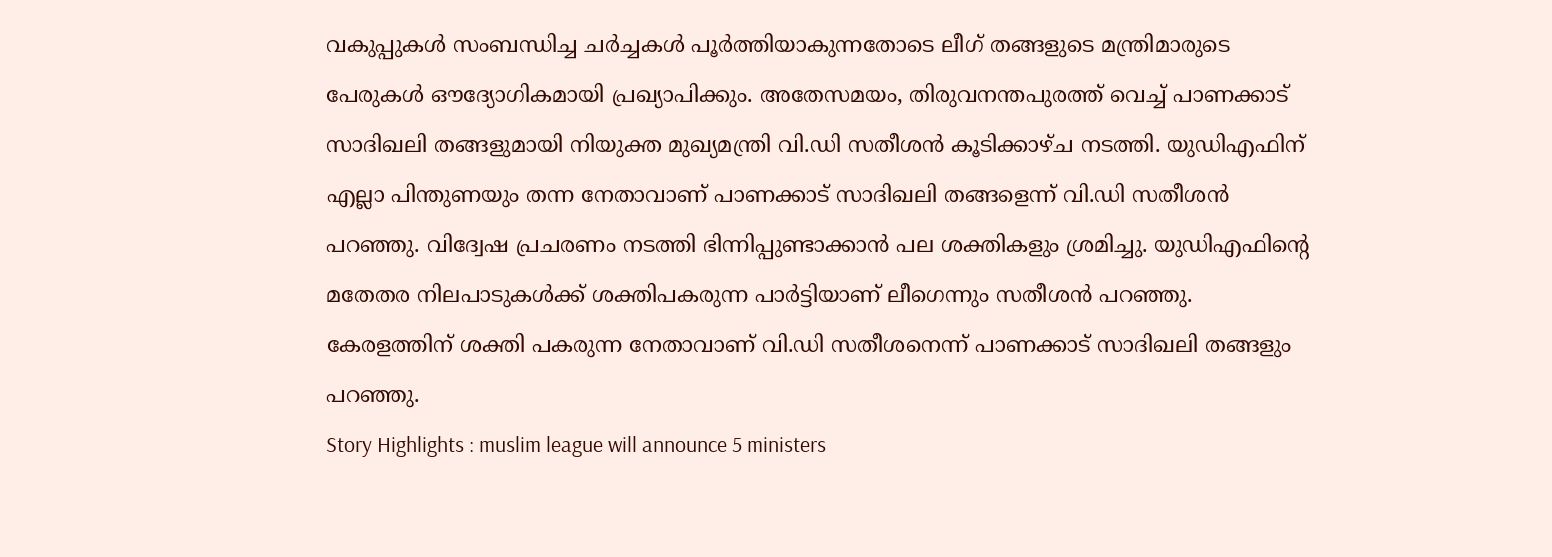വകുപ്പുകൾ സംബന്ധിച്ച ചർച്ചകൾ പൂർത്തിയാകുന്നതോടെ ലീഗ് തങ്ങളുടെ മന്ത്രിമാരുടെ പേരുകൾ ഔദ്യോഗികമായി പ്രഖ്യാപിക്കും. അതേസമയം, തിരുവനന്തപുരത്ത് വെച്ച് പാണക്കാട് സാദിഖലി തങ്ങളുമായി നിയുക്ത മുഖ്യമന്ത്രി വി.ഡി സതീശൻ കൂടിക്കാഴ്ച നടത്തി. യുഡിഎഫിന് എല്ലാ പിന്തുണയും തന്ന നേതാവാണ് പാണക്കാട് സാദിഖലി തങ്ങളെന്ന് വി.ഡി സതീശൻ പറഞ്ഞു. വിദ്വേഷ പ്രചരണം നടത്തി ഭിന്നിപ്പുണ്ടാക്കാൻ പല ശക്തികളും ശ്രമിച്ചു. യുഡിഎഫിന്റെ മതേതര നിലപാടുകൾക്ക് ശക്തിപകരുന്ന പാർട്ടിയാണ് ലീഗെന്നും സതീശൻ പറഞ്ഞു. കേരളത്തിന് ശക്തി പകരുന്ന നേതാവാണ് വി.ഡി സതീശനെന്ന് പാണക്കാട് സാദിഖലി തങ്ങളും പറഞ്ഞു.
Story Highlights : muslim league will announce 5 ministers